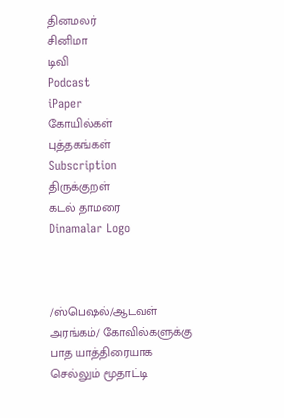தினமலர்
சினிமா
டிவி
Podcast
iPaper
கோயில்கள்
புத்தகங்கள்
Subscription
திருக்குறள்
கடல் தாமரை
Dinamalar Logo



/ஸ்பெஷல்/ஆடவள் அரங்கம்/ கோவில்களுக்கு பாத யாத்திரையாக செல்லும் மூதாட்டி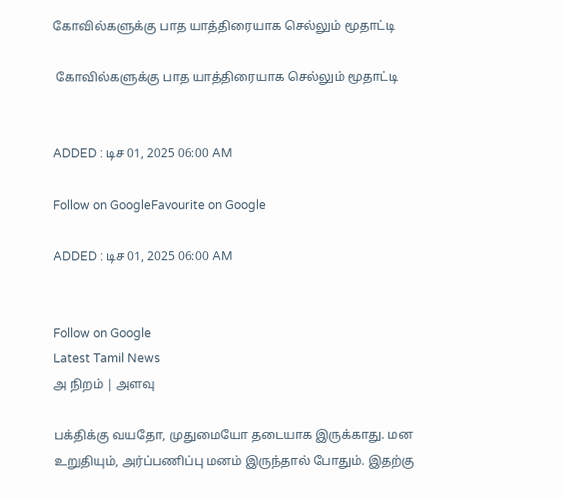கோவில்களுக்கு பாத யாத்திரையாக செல்லும் மூதாட்டி

 கோவில்களுக்கு பாத யாத்திரையாக செல்லும் மூதாட்டி


ADDED : டிச 01, 2025 06:00 AM

Follow on GoogleFavourite on Google

ADDED : டிச 01, 2025 06:00 AM


Follow on Google
Latest Tamil News
அ நிறம் | அளவு

பக்திக்கு வயதோ, முதுமையோ தடையாக இருக்காது. மன உறுதியும், அர்ப்பணிப்பு மனம் இருந்தால் போதும். இதற்கு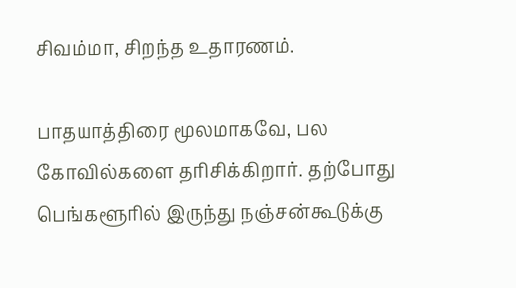சிவம்மா, சிறந்த உதாரணம்.

பாதயாத்திரை மூலமாகவே, பல கோவில்களை தரிசிக்கிறார். தற்போது பெங்களூரில் இருந்து நஞ்சன்கூடுக்கு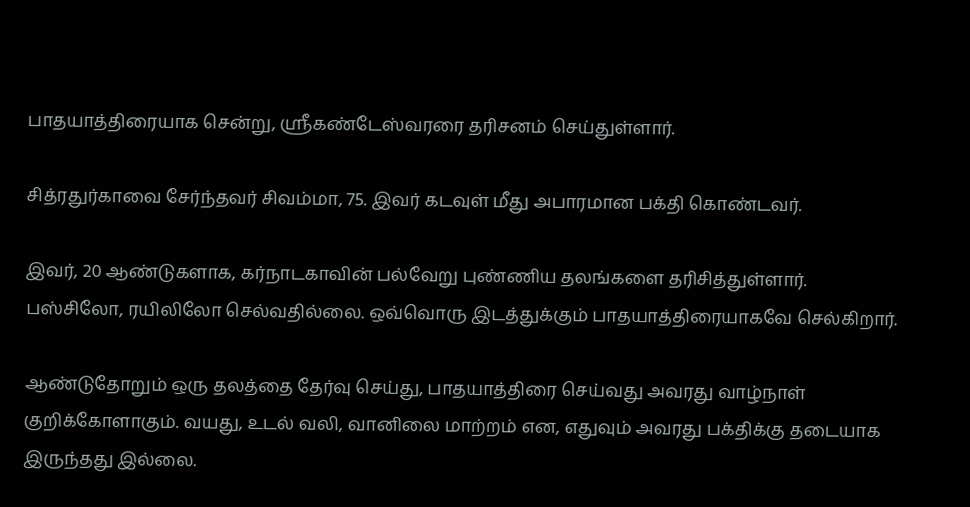பாதயாத்திரையாக சென்று, ஸ்ரீகண்டேஸ்வரரை தரிசனம் செய்துள்ளார்.

சித்ரதுர்காவை சேர்ந்தவர் சிவம்மா, 75. இவர் கடவுள் மீது அபாரமான பக்தி கொண்டவர்.

இவர், 20 ஆண்டுகளாக, கர்நாடகாவின் பல்வேறு புண்ணிய தலங்களை தரிசித்துள்ளார். பஸ்சிலோ, ரயிலிலோ செல்வதில்லை. ஒவ்வொரு இடத்துக்கும் பாதயாத்திரையாகவே செல்கிறார்.

ஆண்டுதோறும் ஒரு தலத்தை தேர்வு செய்து, பாதயாத்திரை செய்வது அவரது வாழ்நாள் குறிக்கோளாகும். வயது, உடல் வலி, வானிலை மாற்றம் என, எதுவும் அவரது பக்திக்கு தடையாக இருந்தது இல்லை.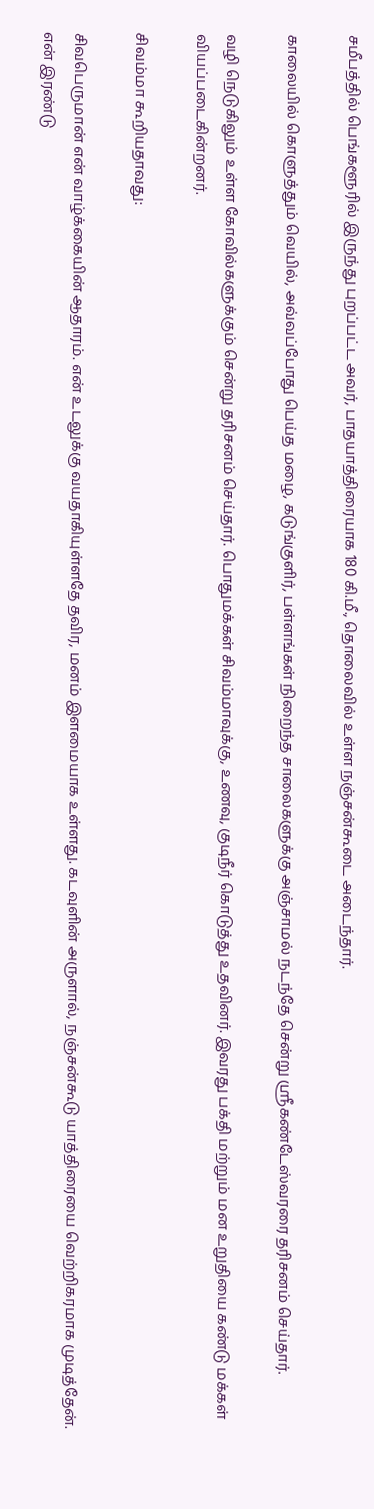சமீபத்தில் பெங்களூரில் இருந்து புறப்பட்ட அவர், பாதயாத்திரையாக 180 கி.மீ., தொலைவில் உள்ள நஞ்சன்கூடை அடைந்தார்.

காலையில் கொளுத்தும் வெயில், அவ்வப்போது பெய்த மழை, கடுங்குளிர், பள்ளங்கள் நிறைந்த சாலைகளுக்கு அஞ்சாமல் நடந்தே சென்று ஸ்ரீகண்டேஸ்வரரை தரிசனம் செய்தார்.

வழி நெடுகிலும் உள்ள கோவில்களுக்கும் சென்று தரிசனம் செய்தார். பொதுமக்கள் சிவம்மாவுக்கு, உணவு, குடிநீர் கொடுத்து உதவினர். இவரது பக்தி மற்றும் மன உறுதியை கண்டு மக்கள் வியப்படைகின்றனர்.

சிவம்மா கூறியதாவது:

சிவபெருமான் என் வாழ்க்கையின் ஆதாரம். என் உடலுக்கு வயதாகியுள்ளதே தவிர, மனம் இளமையாக உள்ளது. கடவுளின் அருளால், நஞ்சன்கூடு யாத்திரையை வெற்றிகரமாக முடித்தேன். என் இரண்டு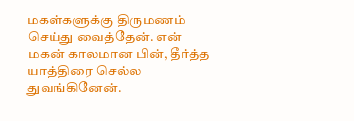மகள்களுக்கு திருமணம் செய்து வைத்தேன். என் மகன் காலமான பின், தீர்த்த யாத்திரை செல்ல துவங்கினேன்.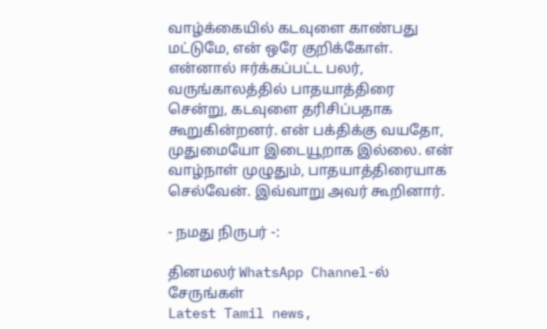வாழ்க்கையில் கடவுளை காண்பது மட்டுமே, என் ஒரே குறிக்கோள். என்னால் ஈர்க்கப்பட்ட பலர், வருங்காலத்தில் பாதயாத்திரை சென்று, கடவுளை தரிசிப்பதாக கூறுகின்றனர். என் பக்திக்கு வயதோ, முதுமையோ இடையூறாக இல்லை. என் வாழ்நாள் முழுதும், பாதயாத்திரையாக செல்வேன். இவ்வாறு அவர் கூறினார்.

- நமது நிருபர் -:

தினமலர் WhatsApp Channel-ல் சேருங்கள்
Latest Tamil news,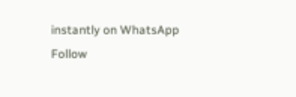instantly on WhatsApp
Follow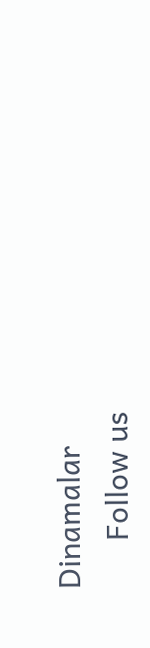Dinamalar
      Follow us